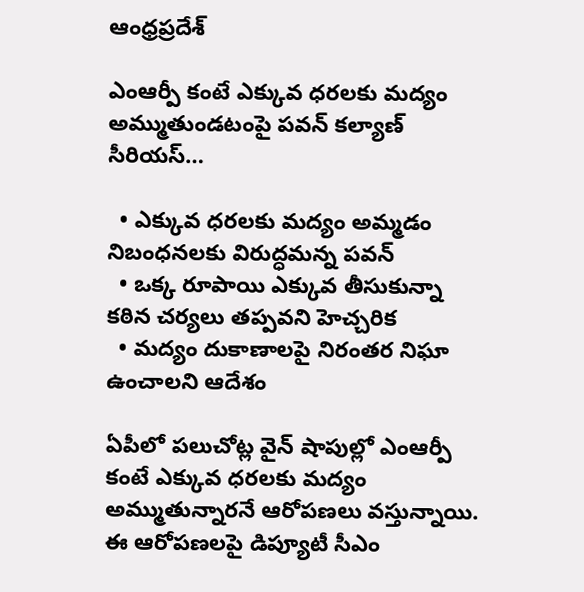ఆంధ్రప్రదేశ్

ఎంఆర్పీ కంటే ఎక్కువ ధరలకు మద్యం అమ్ముతుండటంపై పవన్ కల్యాణ్ సీరియస్…

  • ఎక్కువ ధరలకు మద్యం అమ్మడం నిబంధనలకు విరుద్ధమన్న పవన్
  • ఒక్క రూపాయి ఎక్కువ తీసుకున్నా కఠిన చర్యలు తప్పవని హెచ్చరిక
  • మద్యం దుకాణాలపై నిరంతర నిఘా ఉంచాలని ఆదేశం

ఏపీలో పలుచోట్ల వైన్ షాపుల్లో ఎంఆర్పీ కంటే ఎక్కువ ధరలకు మద్యం అమ్ముతున్నారనే ఆరోపణలు వస్తున్నాయి. ఈ ఆరోపణలపై డిప్యూటీ సీఎం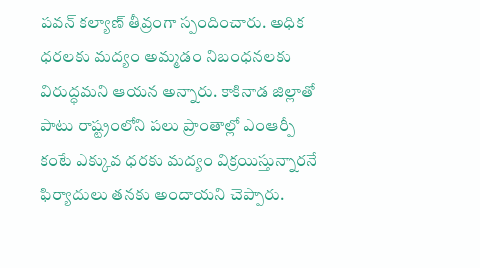పవన్ కల్యాణ్ తీవ్రంగా స్పందించారు. అధిక ధరలకు మద్యం అమ్మడం నిబంధనలకు విరుద్ధమని ఆయన అన్నారు. కాకినాడ జిల్లాతో పాటు రాష్ట్రంలోని పలు ప్రాంతాల్లో ఎంఆర్పీ కంటే ఎక్కువ ధరకు మద్యం విక్రయిస్తున్నారనే ఫిర్యాదులు తనకు అందాయని చెప్పారు.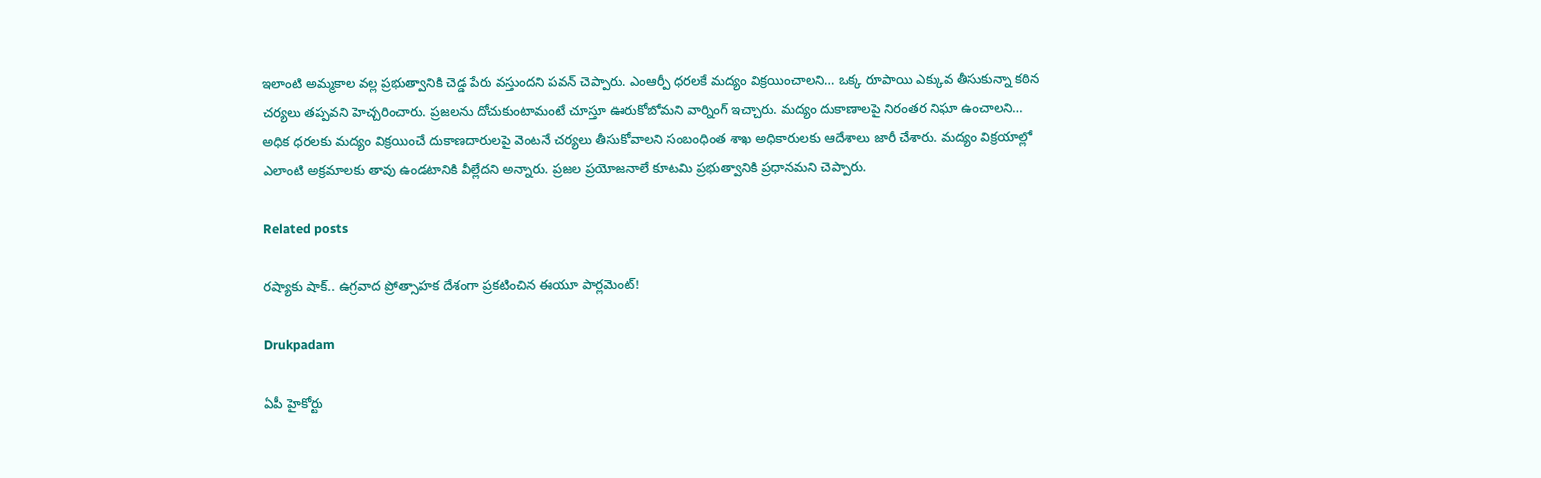ఇలాంటి అమ్మకాల వల్ల ప్రభుత్వానికి చెడ్డ పేరు వస్తుందని పవన్ చెప్పారు. ఎంఆర్పీ ధరలకే మద్యం విక్రయించాలని… ఒక్క రూపాయి ఎక్కువ తీసుకున్నా కఠిన చర్యలు తప్పవని హెచ్చరించారు. ప్రజలను దోచుకుంటామంటే చూస్తూ ఊరుకోబోమని వార్నింగ్ ఇచ్చారు. మద్యం దుకాణాలపై నిరంతర నిఘా ఉంచాలని… అధిక ధరలకు మద్యం విక్రయించే దుకాణదారులపై వెంటనే చర్యలు తీసుకోవాలని సంబంధింత శాఖ అధికారులకు ఆదేశాలు జారీ చేశారు. మద్యం విక్రయాల్లో ఎలాంటి అక్రమాలకు తావు ఉండటానికి వీల్లేదని అన్నారు. ప్రజల ప్రయోజనాలే కూటమి ప్రభుత్వానికి ప్రధానమని చెప్పారు.

Related posts

రష్యాకు షాక్.. ఉగ్రవాద ప్రోత్సాహక దేశంగా ప్రకటించిన ఈయూ పార్లమెంట్!

Drukpadam

ఏపీ హైకోర్టు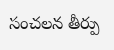సంచలన తీర్పు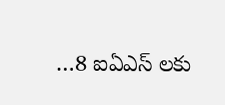…8 ఐఏఎస్ లకు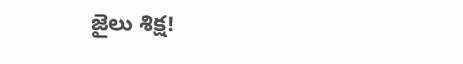జైలు శిక్ష!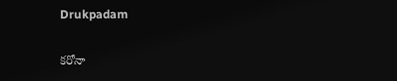Drukpadam

కరోనా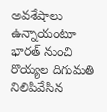అవశేషాలు ఉన్నాయంటూ భారత్ నుంచి రొయ్యల దిగుమతి నిలిపివేసిన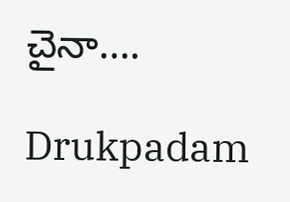చైనా….

Drukpadam